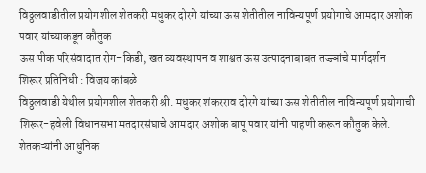विठ्ठलवाडीतील प्रयोगशील शेतकरी मधुकर दोरगे यांच्या ऊस शेतीतील नाविन्यपूर्ण प्रयोगाचे आमदार अशोक पवार यांच्याकडून कौतुक
ऊस पीक परिसंवादात रोग-किडी, खत व्यवस्थापन व शाश्वत ऊस उत्पादनाबाबत तज्ज्ञांचे मार्गदर्शन
शिरूर प्रतिनिधी : विजय कांबळे
विठ्ठलवाडी येथील प्रयोगशील शेतकरी श्री. मधुकर शंकरराव दोरगे यांच्या ऊस शेतीतील नाविन्यपूर्ण प्रयोगाची शिरूर-हवेली विधानसभा मतदारसंघाचे आमदार अशोक बापू पवार यांनी पाहणी करून कौतुक केले. शेतकऱ्यांनी आधुनिक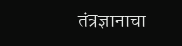तंत्रज्ञानाचा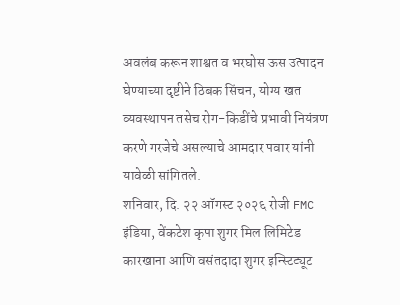अवलंब करून शाश्वत व भरघोस ऊस उत्पादन घेण्याच्या दृष्टीने ठिबक सिंचन, योग्य खत व्यवस्थापन तसेच रोग-किडींचे प्रभावी नियंत्रण करणे गरजेचे असल्याचे आमदार पवार यांनी यावेळी सांगितले.
शनिवार, दि. २२ ऑगस्ट २०२६ रोजी FMC इंडिया, वेंकटेश कृपा शुगर मिल लिमिटेड कारखाना आणि वसंतदादा शुगर इन्स्टिट्यूट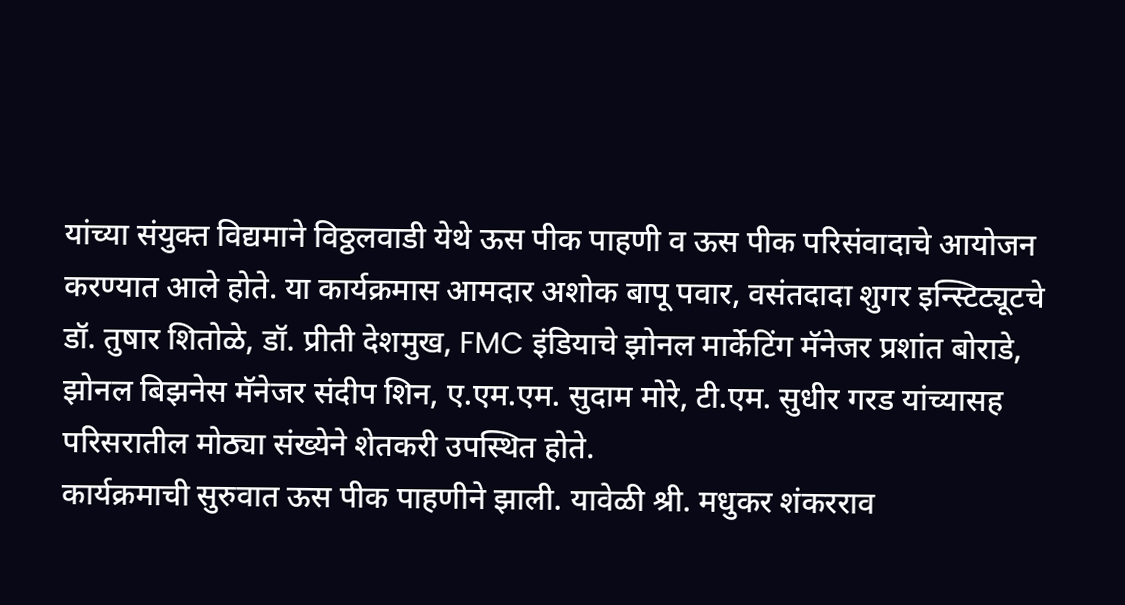यांच्या संयुक्त विद्यमाने विठ्ठलवाडी येथे ऊस पीक पाहणी व ऊस पीक परिसंवादाचे आयोजन करण्यात आले होते. या कार्यक्रमास आमदार अशोक बापू पवार, वसंतदादा शुगर इन्स्टिट्यूटचे डॉ. तुषार शितोळे, डॉ. प्रीती देशमुख, FMC इंडियाचे झोनल मार्केटिंग मॅनेजर प्रशांत बोराडे, झोनल बिझनेस मॅनेजर संदीप शिन, ए.एम.एम. सुदाम मोरे, टी.एम. सुधीर गरड यांच्यासह परिसरातील मोठ्या संख्येने शेतकरी उपस्थित होते.
कार्यक्रमाची सुरुवात ऊस पीक पाहणीने झाली. यावेळी श्री. मधुकर शंकरराव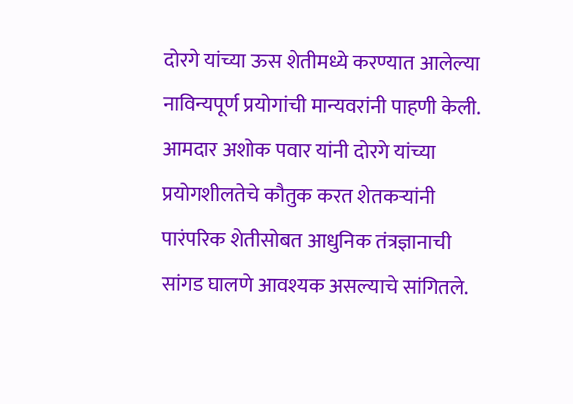दोरगे यांच्या ऊस शेतीमध्ये करण्यात आलेल्या नाविन्यपूर्ण प्रयोगांची मान्यवरांनी पाहणी केली. आमदार अशोक पवार यांनी दोरगे यांच्या प्रयोगशीलतेचे कौतुक करत शेतकऱ्यांनी पारंपरिक शेतीसोबत आधुनिक तंत्रज्ञानाची सांगड घालणे आवश्यक असल्याचे सांगितले.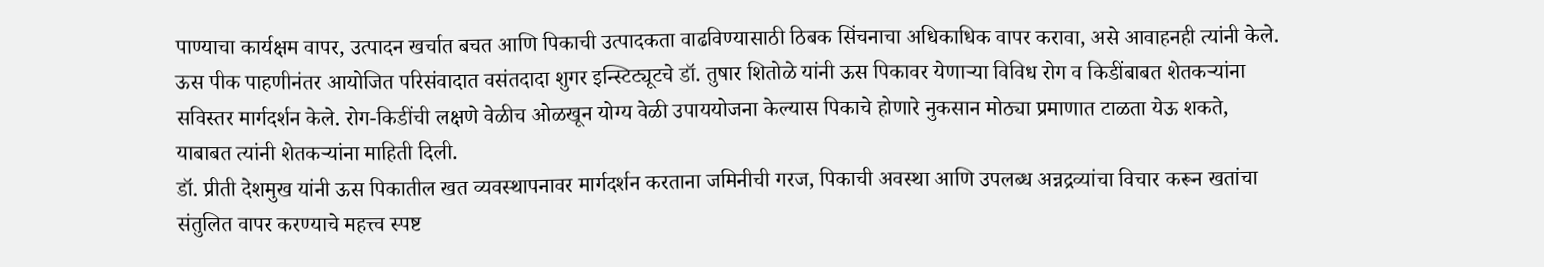पाण्याचा कार्यक्षम वापर, उत्पादन खर्चात बचत आणि पिकाची उत्पादकता वाढविण्यासाठी ठिबक सिंचनाचा अधिकाधिक वापर करावा, असे आवाहनही त्यांनी केले.
ऊस पीक पाहणीनंतर आयोजित परिसंवादात वसंतदादा शुगर इन्स्टिट्यूटचे डॉ. तुषार शितोळे यांनी ऊस पिकावर येणाऱ्या विविध रोग व किडींबाबत शेतकऱ्यांना सविस्तर मार्गदर्शन केले. रोग-किडींची लक्षणे वेळीच ओळखून योग्य वेळी उपाययोजना केल्यास पिकाचे होणारे नुकसान मोठ्या प्रमाणात टाळता येऊ शकते, याबाबत त्यांनी शेतकऱ्यांना माहिती दिली.
डॉ. प्रीती देशमुख यांनी ऊस पिकातील खत व्यवस्थापनावर मार्गदर्शन करताना जमिनीची गरज, पिकाची अवस्था आणि उपलब्ध अन्नद्रव्यांचा विचार करून खतांचा संतुलित वापर करण्याचे महत्त्व स्पष्ट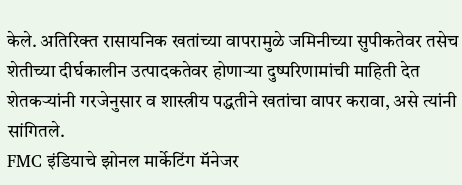केले. अतिरिक्त रासायनिक खतांच्या वापरामुळे जमिनीच्या सुपीकतेवर तसेच शेतीच्या दीर्घकालीन उत्पादकतेवर होणाऱ्या दुष्परिणामांची माहिती देत शेतकऱ्यांनी गरजेनुसार व शास्त्रीय पद्धतीने खतांचा वापर करावा, असे त्यांनी सांगितले.
FMC इंडियाचे झोनल मार्केटिंग मॅनेजर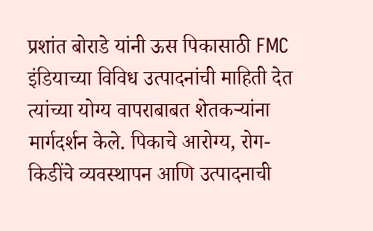प्रशांत बोराडे यांनी ऊस पिकासाठी FMC इंडियाच्या विविध उत्पादनांची माहिती देत त्यांच्या योग्य वापराबाबत शेतकऱ्यांना मार्गदर्शन केले. पिकाचे आरोग्य, रोग-किडींचे व्यवस्थापन आणि उत्पादनाची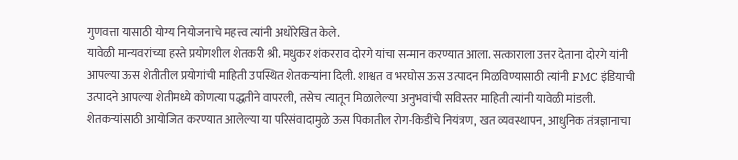गुणवत्ता यासाठी योग्य नियोजनाचे महत्त्व त्यांनी अधोरेखित केले.
यावेळी मान्यवरांच्या हस्ते प्रयोगशील शेतकरी श्री. मधुकर शंकरराव दोरगे यांचा सन्मान करण्यात आला. सत्काराला उत्तर देताना दोरगे यांनी आपल्या ऊस शेतीतील प्रयोगांची माहिती उपस्थित शेतकऱ्यांना दिली. शाश्वत व भरघोस ऊस उत्पादन मिळविण्यासाठी त्यांनी FMC इंडियाची उत्पादने आपल्या शेतीमध्ये कोणत्या पद्धतीने वापरली, तसेच त्यातून मिळालेल्या अनुभवांची सविस्तर माहिती त्यांनी यावेळी मांडली.
शेतकऱ्यांसाठी आयोजित करण्यात आलेल्या या परिसंवादामुळे ऊस पिकातील रोग-किडींचे नियंत्रण, खत व्यवस्थापन, आधुनिक तंत्रज्ञानाचा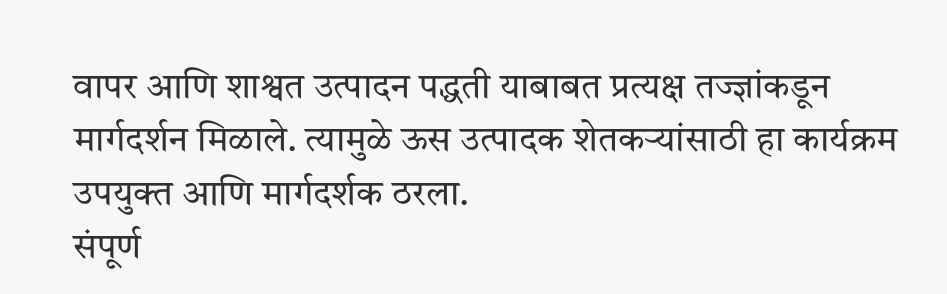वापर आणि शाश्वत उत्पादन पद्धती याबाबत प्रत्यक्ष तज्ज्ञांकडून मार्गदर्शन मिळाले. त्यामुळे ऊस उत्पादक शेतकऱ्यांसाठी हा कार्यक्रम उपयुक्त आणि मार्गदर्शक ठरला.
संपूर्ण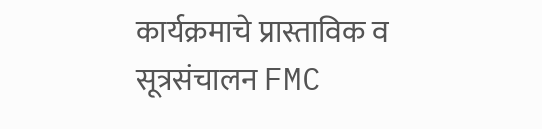कार्यक्रमाचे प्रास्ताविक व सूत्रसंचालन FMC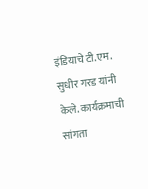इंडियाचे टी.एम. सुधीर गरड यांनी केले. कार्यक्रमाची सांगता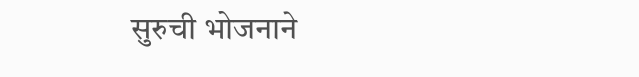सुरुची भोजनाने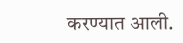करण्यात आली.